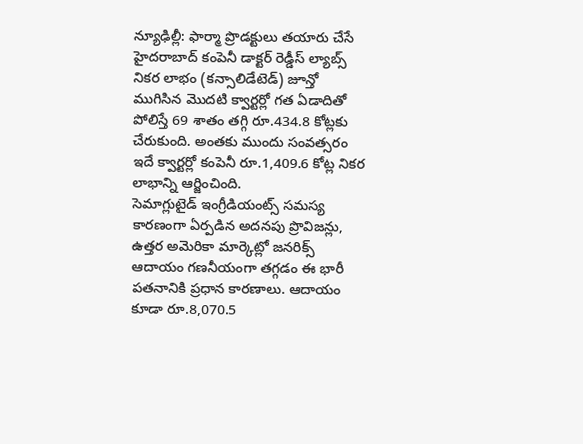న్యూఢిల్లీ: ఫార్మా ప్రొడక్టులు తయారు చేసే హైదరాబాద్ కంపెనీ డాక్టర్ రెడ్డీస్ ల్యాబ్స్ నికర లాభం (కన్సాలిడేటెడ్) జూన్తో ముగిసిన మొదటి క్వార్టర్లో గత ఏడాదితో పోలిస్తే 69 శాతం తగ్గి రూ.434.8 కోట్లకు చేరుకుంది. అంతకు ముందు సంవత్సరం ఇదే క్వార్టర్లో కంపెనీ రూ.1,409.6 కోట్ల నికర లాభాన్ని ఆర్జించింది.
సెమాగ్లుటైడ్ ఇంగ్రీడియంట్స్ సమస్య కారణంగా ఏర్పడిన అదనపు ప్రొవిజన్లు, ఉత్తర అమెరికా మార్కెట్లో జనరిక్స్ ఆదాయం గణనీయంగా తగ్గడం ఈ భారీ పతనానికి ప్రధాన కారణాలు. ఆదాయం కూడా రూ.8,070.5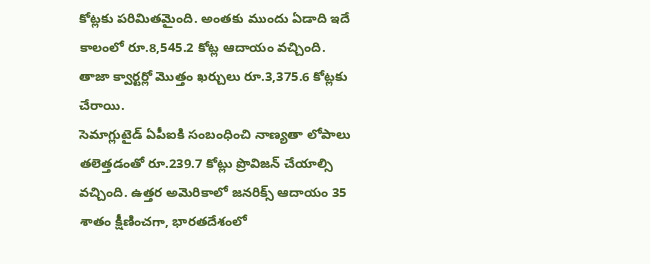కోట్లకు పరిమితమైంది. అంతకు ముందు ఏడాది ఇదే కాలంలో రూ.8,545.2 కోట్ల ఆదాయం వచ్చింది. తాజా క్వార్టర్లో మొత్తం ఖర్చులు రూ.3,375.6 కోట్లకు చేరాయి.
సెమాగ్లుటైడ్ ఏపీఐకి సంబంధించి నాణ్యతా లోపాలు తలెత్తడంతో రూ.239.7 కోట్లు ప్రొవిజన్ చేయాల్సి వచ్చింది. ఉత్తర అమెరికాలో జనరిక్స్ ఆదాయం 35 శాతం క్షీణించగా, భారతదేశంలో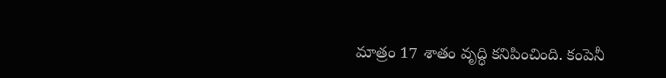మాత్రం 17 శాతం వృద్ధి కనిపించింది. కంపెనీ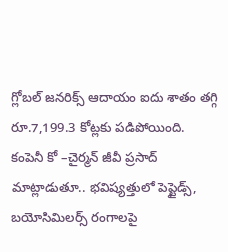గ్లోబల్ జనరిక్స్ ఆదాయం ఐదు శాతం తగ్గి రూ.7,199.3 కోట్లకు పడిపోయింది.
కంపెనీ కో –చైర్మన్ జీవీ ప్రసాద్ మాట్లాడుతూ.. భవిష్యత్తులో పెప్టైడ్స్, బయోసిమిలర్స్ రంగాలపై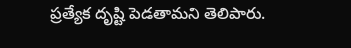ప్రత్యేక దృష్టి పెడతామని తెలిపారు.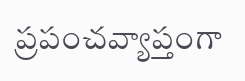ప్రపంచవ్యాప్తంగా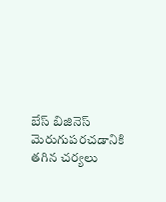బేస్ బిజినెస్ మెరుగుపరచడానికి తగిన చర్యలు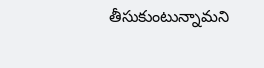తీసుకుంటున్నామని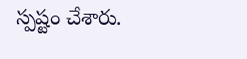స్పష్టం చేశారు.